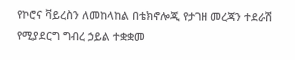የኮሮና ቫይረስን ለመከላከል በቴክኖሎጂ የታገዘ መረጃን ተደራሽ የሚያደርግ ግብረ ኃይል ተቋቋመ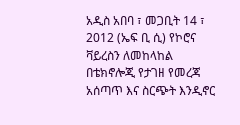አዲስ አበባ ፣ መጋቢት 14 ፣ 2012 (ኤፍ ቢ ሲ) የኮሮና ቫይረስን ለመከላከል በቴክኖሎጂ የታገዘ የመረጃ አሰጣጥ እና ስርጭት እንዲኖር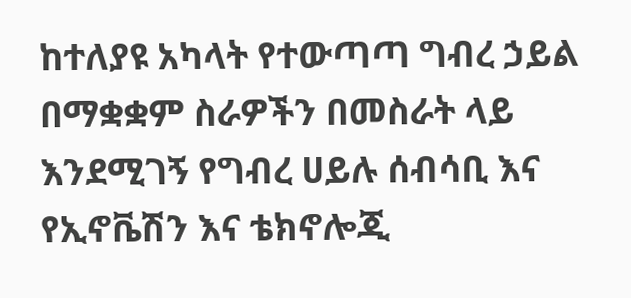ከተለያዩ አካላት የተውጣጣ ግብረ ኃይል በማቋቋም ስራዎችን በመስራት ላይ እንደሚገኝ የግብረ ሀይሉ ሰብሳቢ እና የኢኖቬሽን እና ቴክኖሎጂ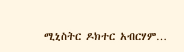ሚኒስትር ዶክተር አብርሃም…